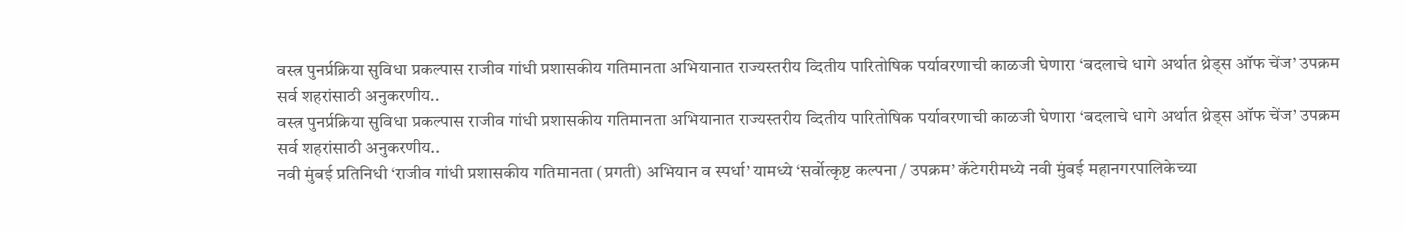वस्त्र पुनर्प्रक्रिया सुविधा प्रकल्पास राजीव गांधी प्रशासकीय गतिमानता अभियानात राज्यस्तरीय व्दितीय पारितोषिक पर्यावरणाची काळजी घेणारा ‘बदलाचे धागे अर्थात थ्रेड्स ऑफ चेंज’ उपक्रम सर्व शहरांसाठी अनुकरणीय..
वस्त्र पुनर्प्रक्रिया सुविधा प्रकल्पास राजीव गांधी प्रशासकीय गतिमानता अभियानात राज्यस्तरीय व्दितीय पारितोषिक पर्यावरणाची काळजी घेणारा ‘बदलाचे धागे अर्थात थ्रेड्स ऑफ चेंज’ उपक्रम सर्व शहरांसाठी अनुकरणीय..
नवी मुंबई प्रतिनिधी ‘राजीव गांधी प्रशासकीय गतिमानता (प्रगती) अभियान व स्पर्धा’ यामध्ये ‘सर्वोत्कृष्ट कल्पना / उपक्रम’ कॅटेगरीमध्ये नवी मुंबई महानगरपालिकेच्या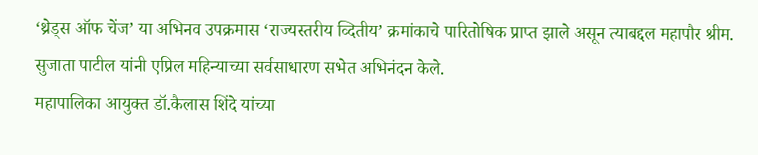‘थ्रेड्स ऑफ चेंज’ या अभिनव उपक्रमास ‘राज्यस्तरीय व्दितीय’ क्रमांकाचे पारितोषिक प्राप्त झाले असून त्याबद्दल महापौर श्रीम. सुजाता पाटील यांनी एप्रिल महिन्याच्या सर्वसाधारण सभेत अभिनंदन केले.
महापालिका आयुक्त डॉ.कैलास शिंदे यांच्या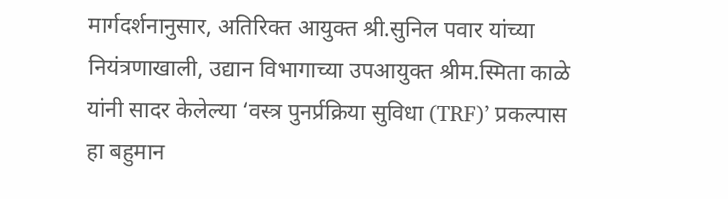मार्गदर्शनानुसार, अतिरिक्त आयुक्त श्री.सुनिल पवार यांच्या नियंत्रणाखाली, उद्यान विभागाच्या उपआयुक्त श्रीम.स्मिता काळे यांनी सादर केलेल्या ‘वस्त्र पुनर्प्रक्रिया सुविधा (TRF)’ प्रकल्पास हा बहुमान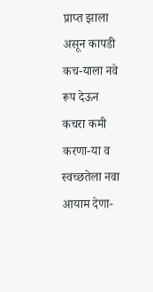प्राप्त झाला असून कापडी कच-याला नवे रूप देऊन कचरा कमी करणा-या व स्वच्छतेला नवा आयाम देणा-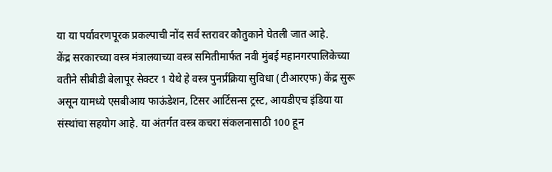या या पर्यावरणपूरक प्रकल्पाची नोंद सर्व स्तरावर कौतुकाने घेतली जात आहे.
केंद्र सरकारच्या वस्त्र मंत्रालयाच्या वस्त्र समितीमार्फत नवी मुंबई महानगरपालिकेच्या वतीने सीबीडी बेलापूर सेक्टर 1 येथे हे वस्त्र पुनर्प्रक्रिया सुविधा (टीआरएफ) केंद्र सुरू असून यामध्ये एसबीआय फाऊंडेशन, टिसर आर्टिसन्स ट्रस्ट, आयडीएच इंडिया या संस्थांचा सहयोग आहे. या अंतर्गत वस्त्र कचरा संकलनासाठी 100 हून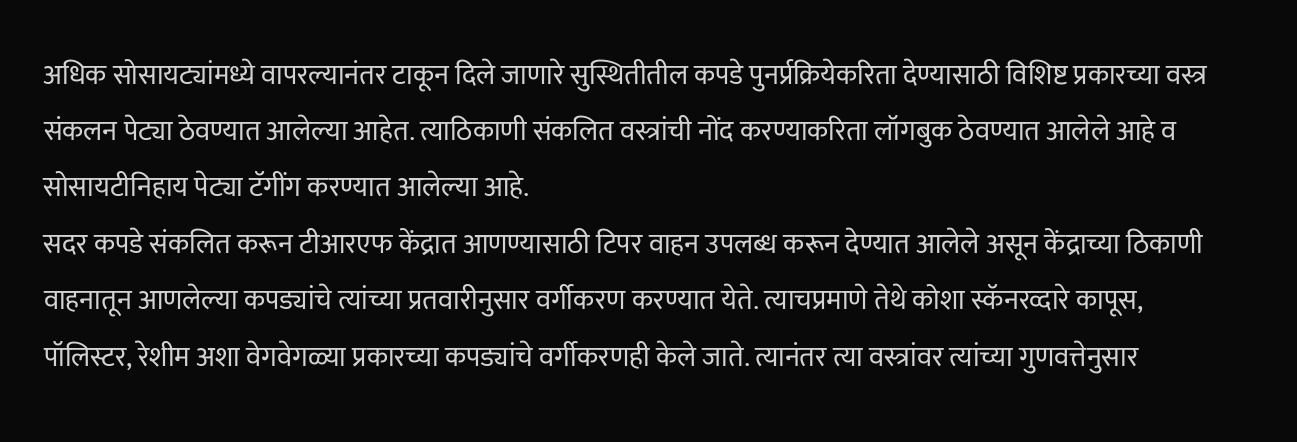अधिक सोसायट्यांमध्ये वापरल्यानंतर टाकून दिले जाणारे सुस्थितीतील कपडे पुनर्प्रक्रियेकरिता देण्यासाठी विशिष्ट प्रकारच्या वस्त्र संकलन पेट्या ठेवण्यात आलेल्या आहेत. त्याठिकाणी संकलित वस्त्रांची नोंद करण्याकरिता लॉगबुक ठेवण्यात आलेले आहे व सोसायटीनिहाय पेट्या टॅगींग करण्यात आलेल्या आहे.
सदर कपडे संकलित करून टीआरएफ केंद्रात आणण्यासाठी टिपर वाहन उपलब्ध करून देण्यात आलेले असून केंद्राच्या ठिकाणी वाहनातून आणलेल्या कपड्यांचे त्यांच्या प्रतवारीनुसार वर्गीकरण करण्यात येते. त्याचप्रमाणे तेथे कोशा स्कॅनरव्दारे कापूस, पॉलिस्टर, रेशीम अशा वेगवेगळ्या प्रकारच्या कपड्यांचे वर्गीकरणही केले जाते. त्यानंतर त्या वस्त्रांवर त्यांच्या गुणवत्तेनुसार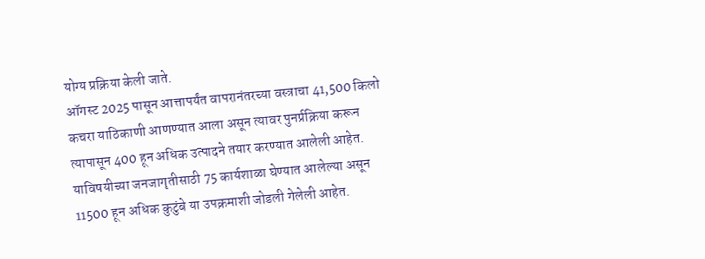योग्य प्रक्रिया केली जाते.
ऑगस्ट 2025 पासून आत्तापर्यंत वापरानंतरच्या वस्त्राचा 41,500 किलो कचरा याठिकाणी आणण्यात आला असून त्यावर पुनर्प्रक्रिया करून त्यापासून 400 हून अधिक उत्पादने तयार करण्यात आलेली आहेत. याविषयीच्या जनजागृतीसाठी 75 कार्यशाळा घेण्यात आलेल्या असून 11500 हून अधिक कुटुंबे या उपक्रमाशी जोडली गेलेली आहेत.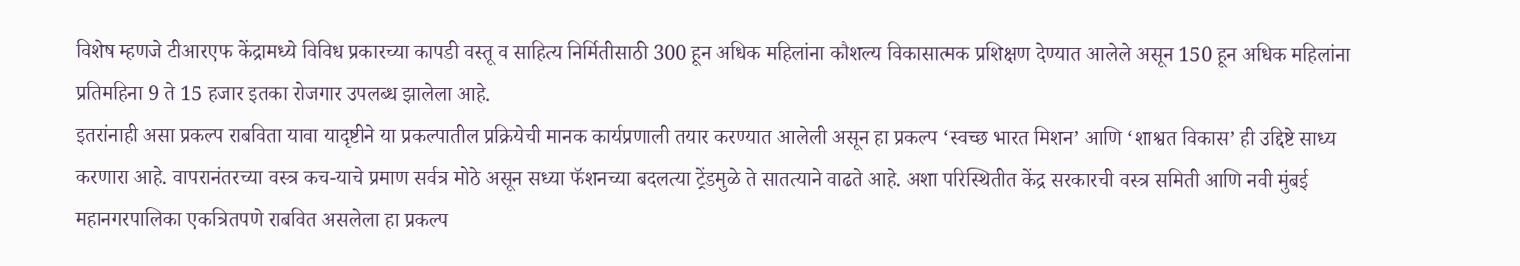विशेष म्हणजे टीआरएफ केंद्रामध्ये विविध प्रकारच्या कापडी वस्तू व साहित्य निर्मितीसाठी 300 हून अधिक महिलांना कौशल्य विकासात्मक प्रशिक्षण देण्यात आलेले असून 150 हून अधिक महिलांना प्रतिमहिना 9 ते 15 हजार इतका रोजगार उपलब्ध झालेला आहे.
इतरांनाही असा प्रकल्प राबविता यावा यादृष्टीने या प्रकल्पातील प्रक्रियेची मानक कार्यप्रणाली तयार करण्यात आलेली असून हा प्रकल्प ‘स्वच्छ भारत मिशन’ आणि ‘शाश्वत विकास’ ही उद्दिष्टे साध्य करणारा आहे. वापरानंतरच्या वस्त्र कच-याचे प्रमाण सर्वत्र मोठे असून सध्या फॅशनच्या बदलत्या ट्रेंडमुळे ते सातत्याने वाढते आहे. अशा परिस्थितीत केंद्र सरकारची वस्त्र समिती आणि नवी मुंबई महानगरपालिका एकत्रितपणे राबवित असलेला हा प्रकल्प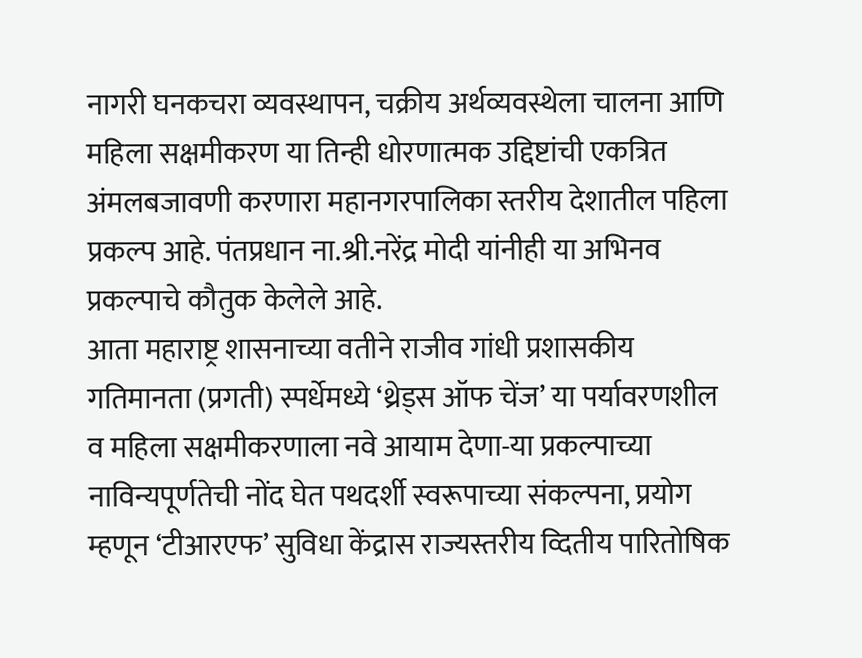नागरी घनकचरा व्यवस्थापन, चक्रीय अर्थव्यवस्थेला चालना आणि महिला सक्षमीकरण या तिन्ही धोरणात्मक उद्दिष्टांची एकत्रित अंमलबजावणी करणारा महानगरपालिका स्तरीय देशातील पहिला प्रकल्प आहे. पंतप्रधान ना.श्री.नरेंद्र मोदी यांनीही या अभिनव प्रकल्पाचे कौतुक केलेले आहे.
आता महाराष्ट्र शासनाच्या वतीने राजीव गांधी प्रशासकीय गतिमानता (प्रगती) स्पर्धेमध्ये ‘थ्रेड्स ऑफ चेंज’ या पर्यावरणशील व महिला सक्षमीकरणाला नवे आयाम देणा-या प्रकल्पाच्या नाविन्यपूर्णतेची नोंद घेत पथदर्शी स्वरूपाच्या संकल्पना, प्रयोग म्हणून ‘टीआरएफ’ सुविधा केंद्रास राज्यस्तरीय व्दितीय पारितोषिक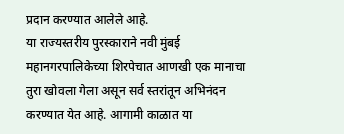प्रदान करण्यात आलेले आहे.
या राज्यस्तरीय पुरस्काराने नवी मुंबई महानगरपालिकेच्या शिरपेचात आणखी एक मानाचा तुरा खोवला गेला असून सर्व स्तरांतून अभिनंदन करण्यात येत आहे. आगामी काळात या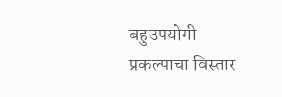बहुउपयोगी प्रकल्पाचा विस्तार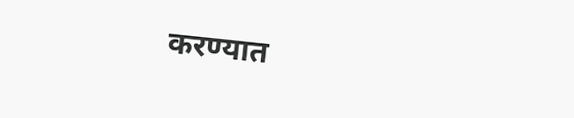करण्यात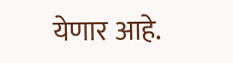येणार आहे.